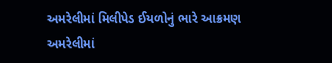અમરેલીમાં મિલીપેડ ઈયળોનું ભારે આક્રમણ
અમરેલીમાં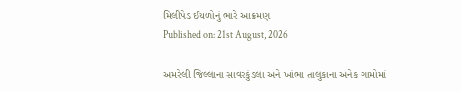મિલીપેડ ઈયળોનું ભારે આક્રમણ
Published on: 21st August, 2026

અમરેલી જિલ્લાના સાવરકુંડલા અને ખાંભા તાલુકાના અનેક ગામોમાં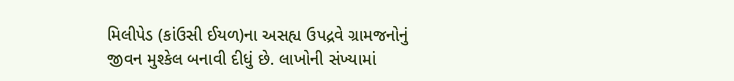મિલીપેડ (કાંઉસી ઈયળ)ના અસહ્ય ઉપદ્રવે ગ્રામજનોનું જીવન મુશ્કેલ બનાવી દીધું છે. લાખોની સંખ્યામાં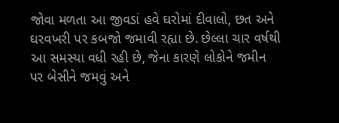જોવા મળતા આ જીવડાં હવે ઘરોમાં દીવાલો, છત અને ઘરવખરી પર કબજો જમાવી રહ્યા છે. છેલ્લા ચાર વર્ષથી આ સમસ્યા વધી રહી છે, જેના કારણે લોકોને જમીન પર બેસીને જમવું અને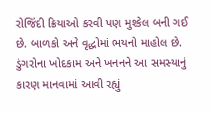રોજિંદી ક્રિયાઓ કરવી પણ મુશ્કેલ બની ગઈ છે. બાળકો અને વૃદ્ધોમાં ભયનો માહોલ છે. ડુંગરોના ખોદકામ અને ખનનને આ સમસ્યાનું કારણ માનવામાં આવી રહ્યું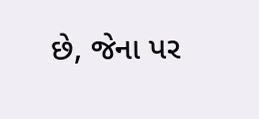છે, જેના પર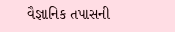વૈજ્ઞાનિક તપાસની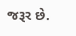જરૂર છે.